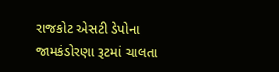રાજકોટ એસટી ડેપોના જામકંડોરણા રૂટમાં ચાલતા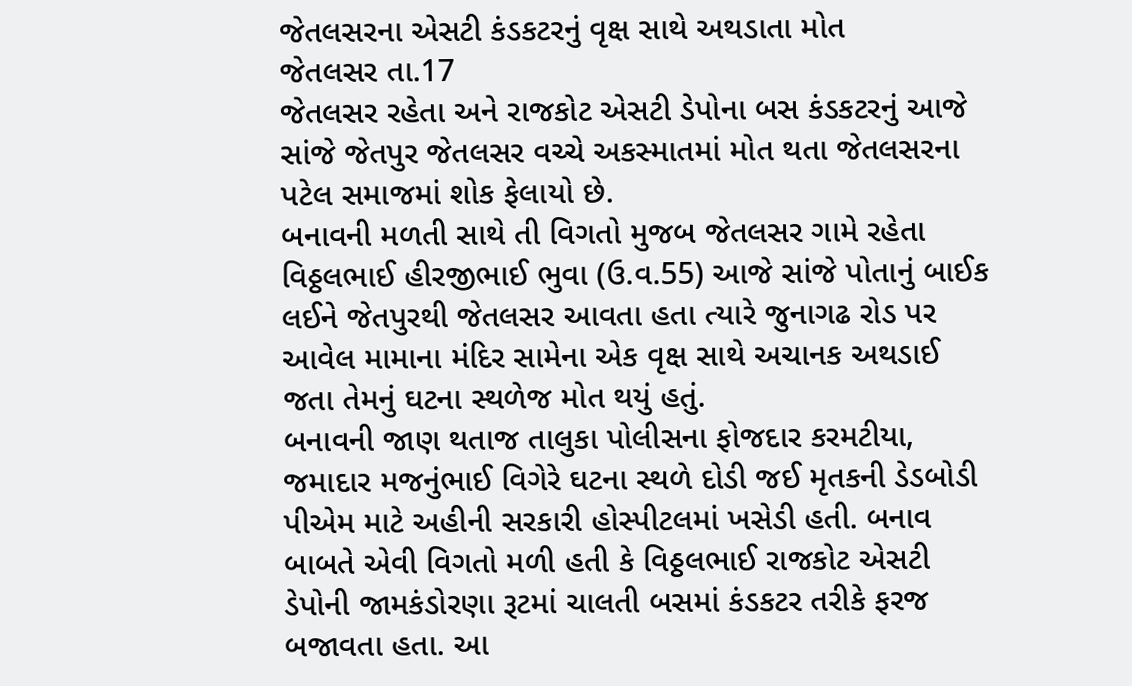જેતલસરના એસટી કંડકટરનું વૃક્ષ સાથે અથડાતા મોત
જેતલસર તા.17
જેતલસર રહેતા અને રાજકોટ એસટી ડેપોના બસ કંડકટરનું આજે સાંજે જેતપુર જેતલસર વચ્ચે અકસ્માતમાં મોત થતા જેતલસરના પટેલ સમાજમાં શોક ફેલાયો છે.
બનાવની મળતી સાથે તી વિગતો મુજબ જેતલસર ગામે રહેતા વિઠ્ઠલભાઈ હીરજીભાઈ ભુવા (ઉ.વ.55) આજે સાંજે પોતાનું બાઈક લઈને જેતપુરથી જેતલસર આવતા હતા ત્યારે જુનાગઢ રોડ પર આવેલ મામાના મંદિર સામેના એક વૃક્ષ સાથે અચાનક અથડાઈ જતા તેમનું ઘટના સ્થળેજ મોત થયું હતું.
બનાવની જાણ થતાજ તાલુકા પોલીસના ફોજદાર કરમટીયા, જમાદાર મજનુંભાઈ વિગેરે ઘટના સ્થળે દોડી જઈ મૃતકની ડેડબોડી પીએમ માટે અહીની સરકારી હોસ્પીટલમાં ખસેડી હતી. બનાવ બાબતે એવી વિગતો મળી હતી કે વિઠ્ઠલભાઈ રાજકોટ એસટી ડેપોની જામકંડોરણા રૂટમાં ચાલતી બસમાં કંડકટર તરીકે ફરજ બજાવતા હતા. આ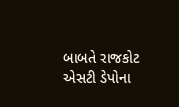બાબતે રાજકોટ એસટી ડેપોના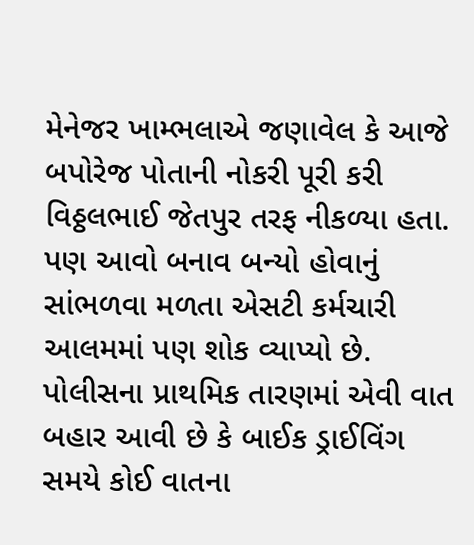મેનેજર ખામ્ભલાએ જણાવેલ કે આજે બપોરેજ પોતાની નોકરી પૂરી કરી વિઠ્ઠલભાઈ જેતપુર તરફ નીકળ્યા હતા. પણ આવો બનાવ બન્યો હોવાનું સાંભળવા મળતા એસટી કર્મચારી આલમમાં પણ શોક વ્યાપ્યો છે. પોલીસના પ્રાથમિક તારણમાં એવી વાત બહાર આવી છે કે બાઈક ડ્રાઈવિંગ સમયે કોઈ વાતના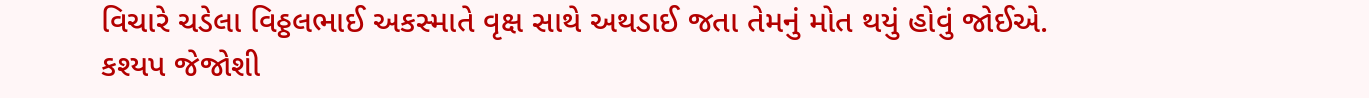વિચારે ચડેલા વિઠ્ઠલભાઈ અકસ્માતે વૃક્ષ સાથે અથડાઈ જતા તેમનું મોત થયું હોવું જોઈએ.
કશ્યપ જેજોશી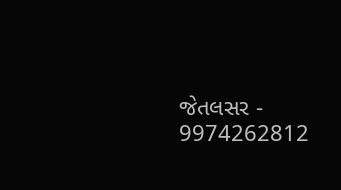જેતલસર - 9974262812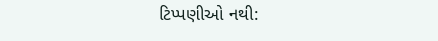ટિપ્પણીઓ નથી: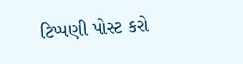ટિપ્પણી પોસ્ટ કરો